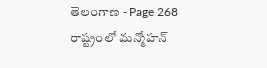తెలంగాణ - Page 268
రాష్ట్రంలో మన్మోహన్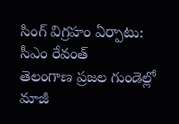సింగ్ విగ్రహం ఏర్పాటు: సీఎం రేవంత్
తెలంగాణ ప్రజల గుండెల్లో మాజీ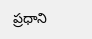ప్రధాని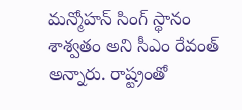మన్మోహన్ సింగ్ స్థానం శాశ్వతం అని సీఎం రేవంత్ అన్నారు. రాష్ట్రంతో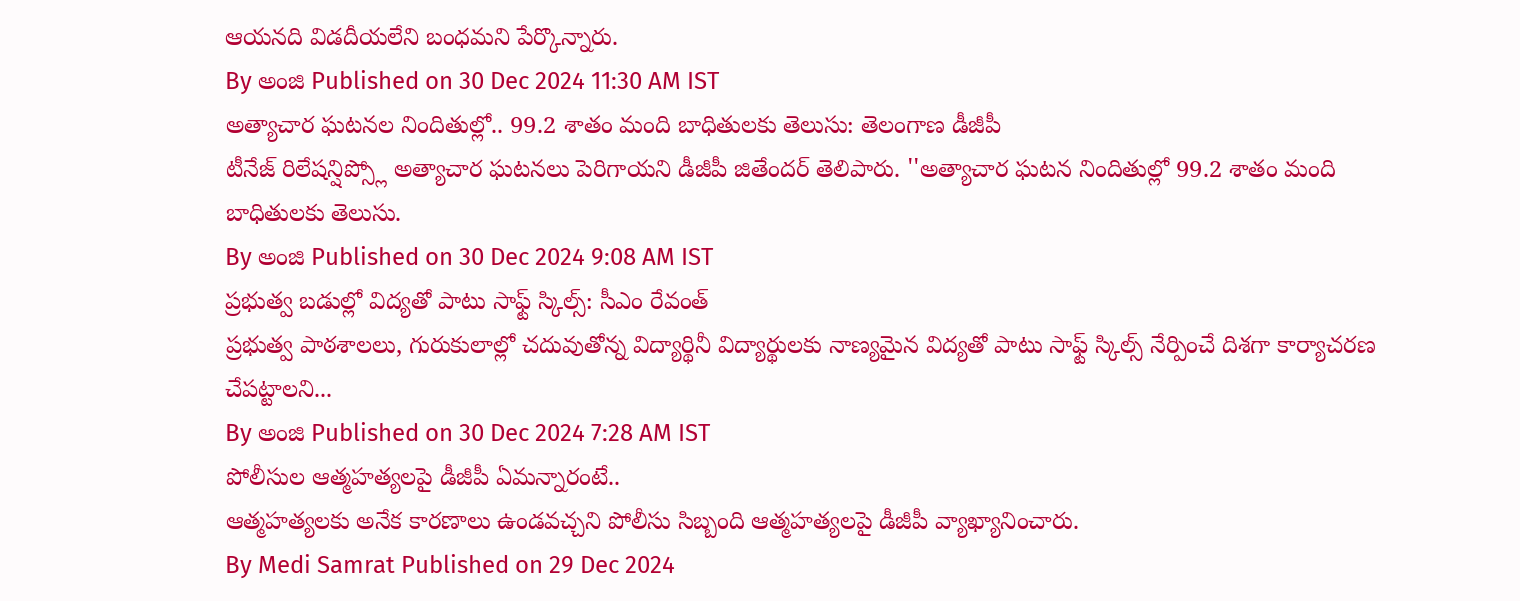ఆయనది విడదీయలేని బంధమని పేర్కొన్నారు.
By అంజి Published on 30 Dec 2024 11:30 AM IST
అత్యాచార ఘటనల నిందితుల్లో.. 99.2 శాతం మంది బాధితులకు తెలుసు: తెలంగాణ డీజీపీ
టీనేజ్ రిలేషన్షిప్స్లో అత్యాచార ఘటనలు పెరిగాయని డీజీపీ జితేందర్ తెలిపారు. ''అత్యాచార ఘటన నిందితుల్లో 99.2 శాతం మంది బాధితులకు తెలుసు.
By అంజి Published on 30 Dec 2024 9:08 AM IST
ప్రభుత్వ బడుల్లో విద్యతో పాటు సాఫ్ట్ స్కిల్స్: సీఎం రేవంత్
ప్రభుత్వ పాఠశాలలు, గురుకులాల్లో చదువుతోన్న విద్యార్థినీ విద్యార్థులకు నాణ్యమైన విద్యతో పాటు సాఫ్ట్ స్కిల్స్ నేర్పించే దిశగా కార్యాచరణ చేపట్టాలని...
By అంజి Published on 30 Dec 2024 7:28 AM IST
పోలీసుల ఆత్మహత్యలపై డీజీపీ ఏమన్నారంటే..
ఆత్మహత్యలకు అనేక కారణాలు ఉండవచ్చని పోలీసు సిబ్బంది ఆత్మహత్యలపై డీజీపీ వ్యాఖ్యానించారు.
By Medi Samrat Published on 29 Dec 2024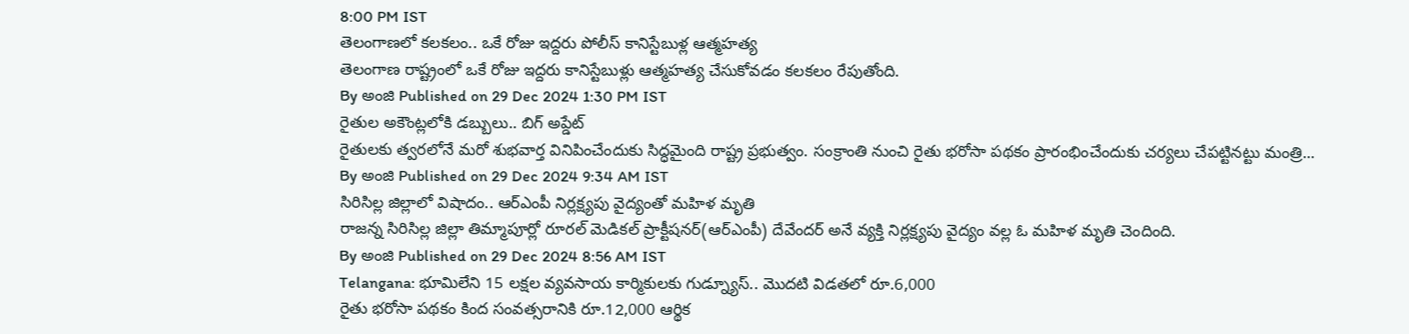8:00 PM IST
తెలంగాణలో కలకలం.. ఒకే రోజు ఇద్దరు పోలీస్ కానిస్టేబుళ్ల ఆత్మహత్య
తెలంగాణ రాష్ట్రంలో ఒకే రోజు ఇద్దరు కానిస్టేబుళ్లు ఆత్మహత్య చేసుకోవడం కలకలం రేపుతోంది.
By అంజి Published on 29 Dec 2024 1:30 PM IST
రైతుల అకౌంట్లలోకి డబ్బులు.. బిగ్ అప్డేట్
రైతులకు త్వరలోనే మరో శుభవార్త వినిపించేందుకు సిద్ధమైంది రాష్ట్ర ప్రభుత్వం. సంక్రాంతి నుంచి రైతు భరోసా పథకం ప్రారంభించేందుకు చర్యలు చేపట్టినట్టు మంత్రి...
By అంజి Published on 29 Dec 2024 9:34 AM IST
సిరిసిల్ల జిల్లాలో విషాదం.. ఆర్ఎంపీ నిర్లక్ష్యపు వైద్యంతో మహిళ మృతి
రాజన్న సిరిసిల్ల జిల్లా తిమ్మాపూర్లో రూరల్ మెడికల్ ప్రాక్టీషనర్(ఆర్ఎంపీ) దేవేందర్ అనే వ్యక్తి నిర్లక్ష్యపు వైద్యం వల్ల ఓ మహిళ మృతి చెందింది.
By అంజి Published on 29 Dec 2024 8:56 AM IST
Telangana: భూమిలేని 15 లక్షల వ్యవసాయ కార్మికులకు గుడ్న్యూస్.. మొదటి విడతలో రూ.6,000
రైతు భరోసా పథకం కింద సంవత్సరానికి రూ.12,000 ఆర్థిక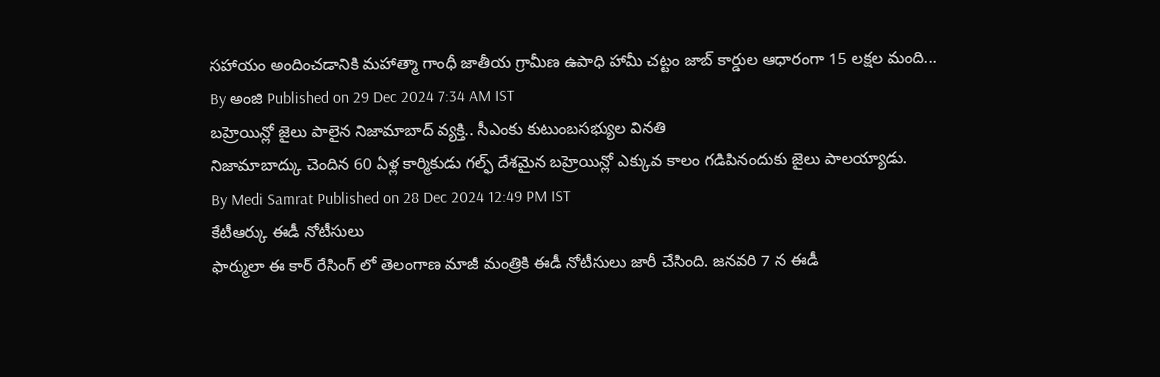సహాయం అందించడానికి మహాత్మా గాంధీ జాతీయ గ్రామీణ ఉపాధి హామీ చట్టం జాబ్ కార్డుల ఆధారంగా 15 లక్షల మంది...
By అంజి Published on 29 Dec 2024 7:34 AM IST
బహ్రెయిన్లో జైలు పాలైన నిజామాబాద్ వ్యక్తి.. సీఎంకు కుటుంబసభ్యుల వినతి
నిజామాబాద్కు చెందిన 60 ఏళ్ల కార్మికుడు గల్ఫ్ దేశమైన బహ్రెయిన్లో ఎక్కువ కాలం గడిపినందుకు జైలు పాలయ్యాడు.
By Medi Samrat Published on 28 Dec 2024 12:49 PM IST
కేటీఆర్కు ఈడీ నోటీసులు
ఫార్ములా ఈ కార్ రేసింగ్ లో తెలంగాణ మాజీ మంత్రికి ఈడీ నోటీసులు జారీ చేసింది. జనవరి 7 న ఈడీ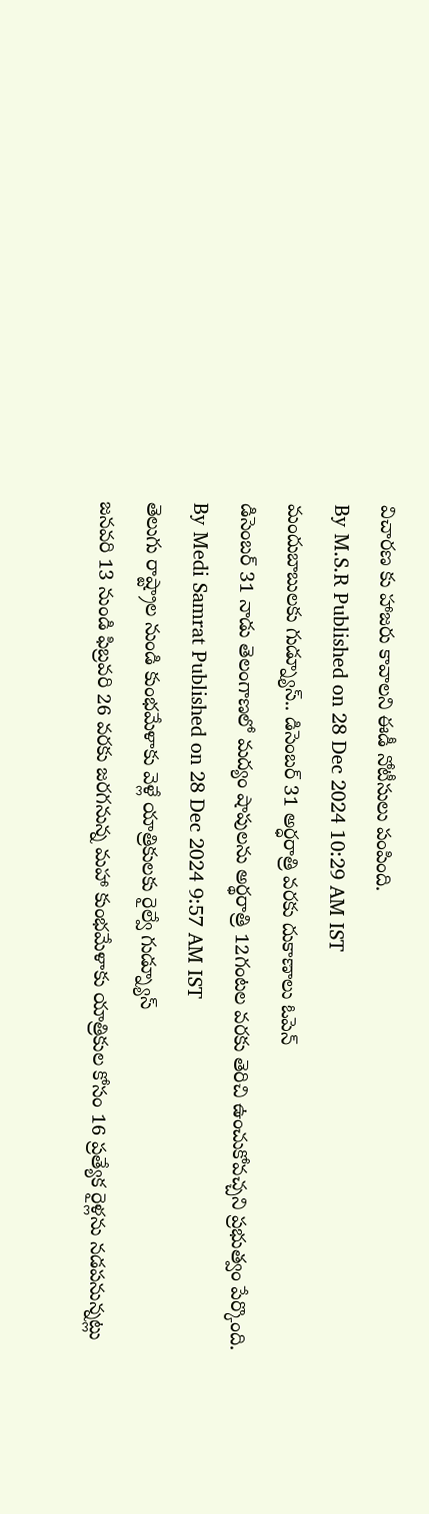విచారణ కు హాజరు కావాలని ఈడీ నోటీసులు పంపింది.
By M.S.R Published on 28 Dec 2024 10:29 AM IST
మందుబాబులకు గుడ్న్యూస్.. డిసెంబర్ 31 అర్ధరాత్రి వరకు దుకాణాలు ఓపెన్
డిసెంబర్ 31 నాడు తెలంగాణలో మద్యం షాపులను అర్థరాత్రి 12గంటల వరకు తెరిచి ఉంచుకోవచ్చని ప్రభుత్వం పేర్కొంది.
By Medi Samrat Published on 28 Dec 2024 9:57 AM IST
తెలుగు రాష్ట్రాల నుండి కుంభమేళాకు వెళ్లే యాత్రికులకు రైల్వే గుడ్న్యూస్
జనవరి 13 నుండి ఫిబ్రవరి 26 వరకు జరగనున్న మహా కుంభమేళాకు యాత్రికుల కోసం 16 ప్రత్యేక రైళ్లను నడపనున్నట్లు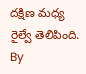దక్షిణ మధ్య రైల్వే తెలిపింది.
By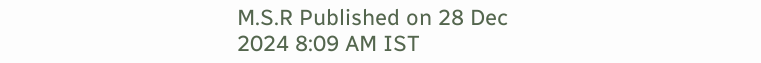M.S.R Published on 28 Dec 2024 8:09 AM IST